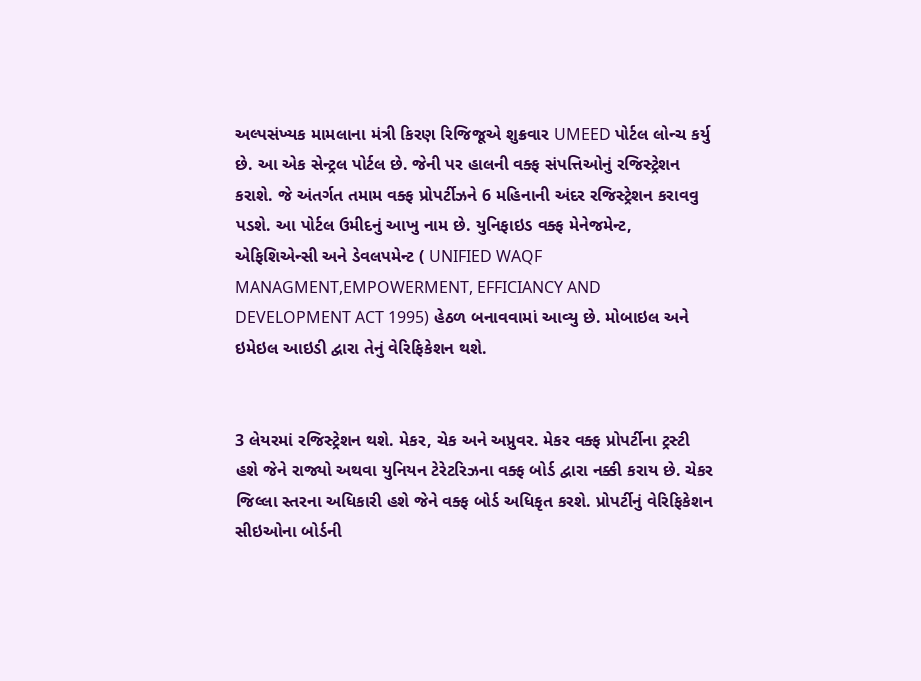અલ્પસંખ્યક મામલાના મંત્રી કિરણ રિજિજૂએ શુક્રવાર UMEED પોર્ટલ લોન્ચ કર્યુ છે. આ એક સેન્ટ્રલ પોર્ટલ છે. જેની પર હાલની વક્ફ સંપત્તિઓનું રજિસ્ટ્રેશન કરાશે. જે અંતર્ગત તમામ વક્ફ પ્રોપર્ટીઝને 6 મહિનાની અંદર રજિસ્ટ્રેશન કરાવવુ પડશે. આ પોર્ટલ ઉમીદનું આખુ નામ છે. યુનિફાઇડ વક્ફ મેનેજમેન્ટ, એફિશિએન્સી અને ડેવલપમેન્ટ ( UNIFIED WAQF MANAGMENT,EMPOWERMENT, EFFICIANCY AND DEVELOPMENT ACT 1995) હેઠળ બનાવવામાં આવ્યુ છે. મોબાઇલ અને ઇમેઇલ આઇડી દ્વારા તેનું વેરિફિકેશન થશે.


3 લેયરમાં રજિસ્ટ્રેશન થશે. મેકર, ચેક અને અપ્રુવર. મેકર વક્ફ પ્રોપર્ટીના ટ્રસ્ટી હશે જેને રાજ્યો અથવા યુનિયન ટેરેટરિઝના વક્ફ બોર્ડ દ્વારા નક્કી કરાય છે. ચેકર જિલ્લા સ્તરના અધિકારી હશે જેને વક્ફ બોર્ડ અધિકૃત કરશે. પ્રોપર્ટીનું વેરિફિકેશન સીઇઓના બોર્ડની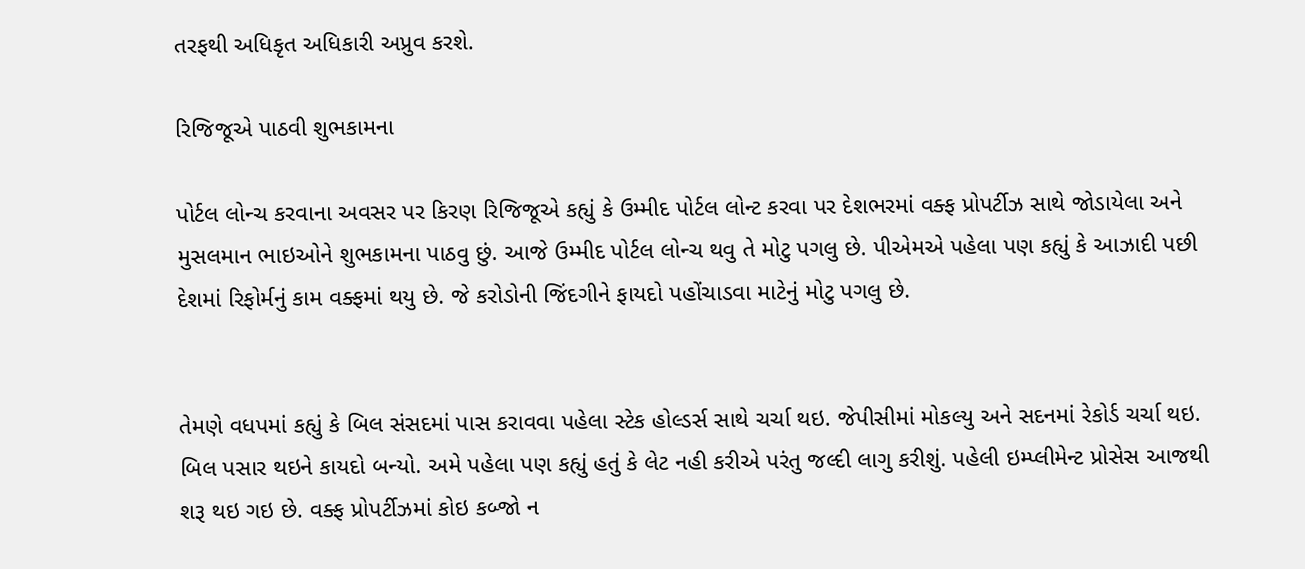તરફથી અધિકૃત અધિકારી અપ્રુવ કરશે.

રિજિજૂએ પાઠવી શુભકામના

પોર્ટલ લોન્ચ કરવાના અવસર પર કિરણ રિજિજૂએ કહ્યું કે ઉમ્મીદ પોર્ટલ લોન્ટ કરવા પર દેશભરમાં વક્ફ પ્રોપર્ટીઝ સાથે જોડાયેલા અને મુસલમાન ભાઇઓને શુભકામના પાઠવુ છું. આજે ઉમ્મીદ પોર્ટલ લોન્ચ થવુ તે મોટુ પગલુ છે. પીએમએ પહેલા પણ કહ્યું કે આઝાદી પછી દેશમાં રિફોર્મનું કામ વક્ફમાં થયુ છે. જે કરોડોની જિંદગીને ફાયદો પહોંચાડવા માટેનું મોટુ પગલુ છે.


તેમણે વધપમાં કહ્યું કે બિલ સંસદમાં પાસ કરાવવા પહેલા સ્ટેક હોલ્ડર્સ સાથે ચર્ચા થઇ. જેપીસીમાં મોકલ્યુ અને સદનમાં રેકોર્ડ ચર્ચા થઇ. બિલ પસાર થઇને કાયદો બન્યો. અમે પહેલા પણ કહ્યું હતું કે લેટ નહી કરીએ પરંતુ જલ્દી લાગુ કરીશું. પહેલી ઇમ્પ્લીમેન્ટ પ્રોસેસ આજથી શરૂ થઇ ગઇ છે. વક્ફ પ્રોપર્ટીઝમાં કોઇ કબ્જો ન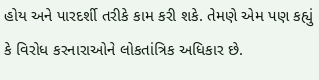હોય અને પારદર્શી તરીકે કામ કરી શકે. તેમણે એમ પણ કહ્યું કે વિરોધ કરનારાઓને લોકતાંત્રિક અધિકાર છે.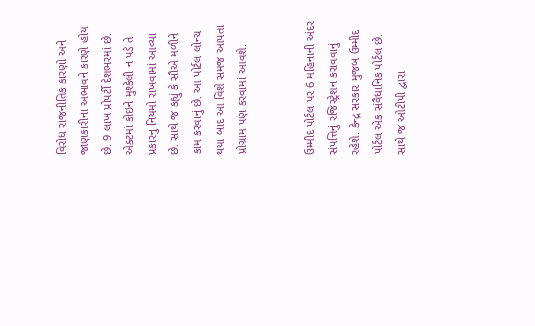વિરોધ રાજનીતિક કારણો અને જાણકારીના અભાવને કારણે હોય છે. 9 લાખ પ્રોપર્ટી દેશભરમાં છે. એક્ટમાં કોઇને મુશ્કેલી ન પડે તે પ્રકારનુ નિયમો રાખવામાં આવ્યા છે. સાથે જ કહ્યું કે સૌએ મળીને કામ કરવાનું છે. આ પોર્ટલ લોન્ચ થયા બાદ આ વિશે સમજ આપતા પ્રોગ્રામ પણ કરવામાં આવશે.


ઉમ્મીદ પોર્ટલ પર 6 મહિનાની અંદર સંપત્તિનું રજિસ્ટ્રેશન કરાવવાનું રહેશે. કેન્દ્ર સરકાર મુજબ ઉમ્મીદ પોર્ટલ એક સંવૈધાનિક પોર્ટલ છે. સાથે જ ઓટીપી દ્વારા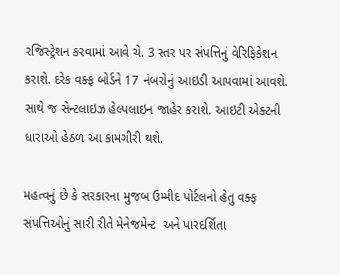રજિસ્ટ્રેશન કરવામાં આવે ચે. 3 સ્તર પર સંપત્તિનું વેરિફિકેશન કરાશે. દરેક વક્ફ બોર્ડને 17 નંબરોનું આઇડી આપવામાં આવશે. સાથે જ સેન્ટલાઇઝ હેલ્પલાઇન જાહેર કરાશે. આઇટી એક્ટની ધારાઓ હેઠળ આ કામગીરી થશે.

મહત્વનું છે કે સરકારના મુજબ ઉમ્મીદ પોર્ટલનો હેતુ વક્ફ સંપત્તિઓનું સારી રીતે મેનેજમેન્ટ  અને પારદર્શિતા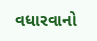વધારવાનો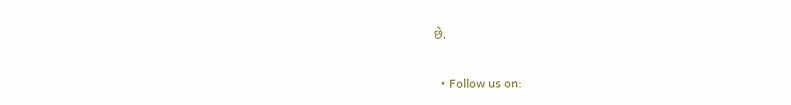છે.


  • Follow us on: